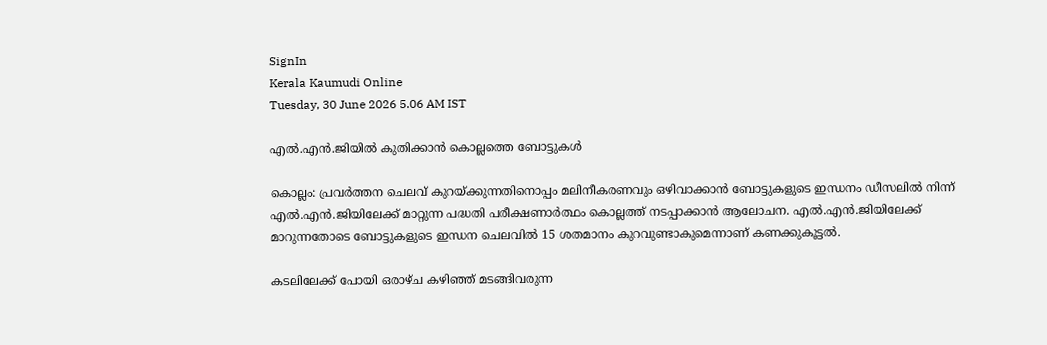SignIn
Kerala Kaumudi Online
Tuesday, 30 June 2026 5.06 AM IST

എൽ.എൻ.ജിയിൽ കുതിക്കാൻ കൊല്ലത്തെ ബോട്ടുകൾ

കൊല്ലം: പ്രവർത്തന ചെലവ് കുറയ്ക്കുന്നതിനൊപ്പം മലിനീകരണവും ഒഴിവാക്കാൻ ബോട്ടുകളുടെ ഇന്ധനം ഡീസലിൽ നിന്ന് എൽ.എൻ.ജിയിലേക്ക് മാറ്റുന്ന പദ്ധതി പരീക്ഷണാർത്ഥം കൊല്ലത്ത് നടപ്പാക്കാൻ ആലോചന. എൽ.എൻ.ജിയിലേക്ക് മാറുന്നതോടെ ബോട്ടുകളുടെ ഇന്ധന ചെലവിൽ 15 ശതമാനം കുറവുണ്ടാകുമെന്നാണ് കണക്കുകൂട്ടൽ.

കടലിലേക്ക് പോയി ഒരാഴ്ച കഴിഞ്ഞ് മടങ്ങിവരുന്ന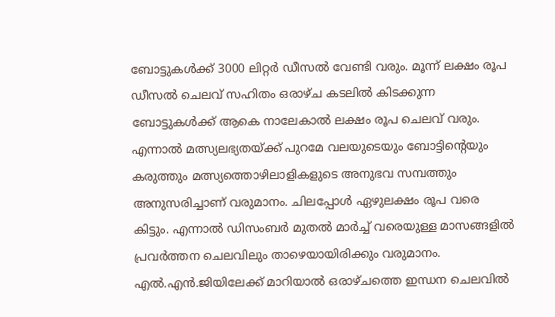ബോട്ടുകൾക്ക് 3000 ലിറ്റർ ഡീസൽ വേണ്ടി വരും. മൂന്ന് ലക്ഷം രൂപ ഡീസൽ ചെലവ് സഹിതം ഒരാഴ്ച കടലിൽ കിടക്കുന്ന ബോട്ടുകൾക്ക് ആകെ നാലേകാൽ ലക്ഷം രൂപ ചെലവ് വരും. എന്നാൽ മത്സ്യലഭ്യതയ്ക്ക് പുറമേ വലയുടെയും ബോട്ടിന്റെയും കരുത്തും മത്സ്യത്തൊഴിലാളികളുടെ അനുഭവ സമ്പത്തും അനുസരിച്ചാണ് വരുമാനം. ചിലപ്പോൾ ഏഴുലക്ഷം രൂപ വരെ കിട്ടും. എന്നാൽ ഡിസംബർ മുതൽ മാർച്ച് വരെയുള്ള മാസങ്ങളിൽ പ്രവർത്തന ചെലവിലും താഴെയായിരിക്കും വരുമാനം. എൽ.എൻ.ജിയിലേക്ക് മാറിയാൽ ഒരാഴ്ചത്തെ ഇന്ധന ചെലവിൽ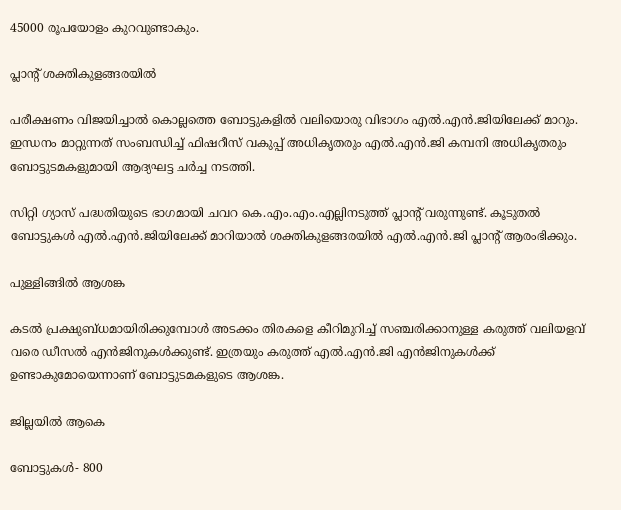45000 രൂപയോളം കുറവുണ്ടാകും.

പ്ലാന്റ് ശക്തികുളങ്ങരയിൽ

പരീക്ഷണം വിജയിച്ചാൽ കൊല്ലത്തെ ബോട്ടുകളിൽ വലിയൊരു വിഭാഗം എൽ.എൻ.ജിയിലേക്ക് മാറും. ഇന്ധനം മാറ്റുന്നത് സംബന്ധിച്ച് ഫിഷറീസ് വകുപ്പ് അധികൃതരും എൽ.എൻ.ജി കമ്പനി അധികൃതരും ബോട്ടുടമകളുമായി ആദ്യഘട്ട ചർച്ച നടത്തി.

സിറ്റി ഗ്യാസ് പദ്ധതിയുടെ ഭാഗമായി ചവറ കെ.എം.എം.എല്ലിനടുത്ത് പ്ലാന്റ് വരുന്നുണ്ട്. കൂടുതൽ ബോട്ടുകൾ എൽ.എൻ.ജിയിലേക്ക് മാറിയാൽ ശക്തികുളങ്ങരയിൽ എൽ.എൻ.ജി പ്ലാന്റ് ആരംഭിക്കും.

പുള്ളിങ്ങിൽ ആശങ്ക

കടൽ പ്രക്ഷുബ്ധമായിരിക്കുമ്പോൾ അടക്കം തിരകളെ കീറിമുറിച്ച് സഞ്ചരിക്കാനുള്ള കരുത്ത് വലിയളവ് വരെ ഡീസൽ എൻജിനുകൾക്കുണ്ട്. ഇത്രയും കരുത്ത് എൽ.എൻ.ജി എൻജിനുകൾക്ക് ഉണ്ടാകുമോയെന്നാണ് ബോട്ടുടമകളുടെ ആശങ്ക.

ജില്ലയിൽ ആകെ

ബോട്ടുകൾ- 800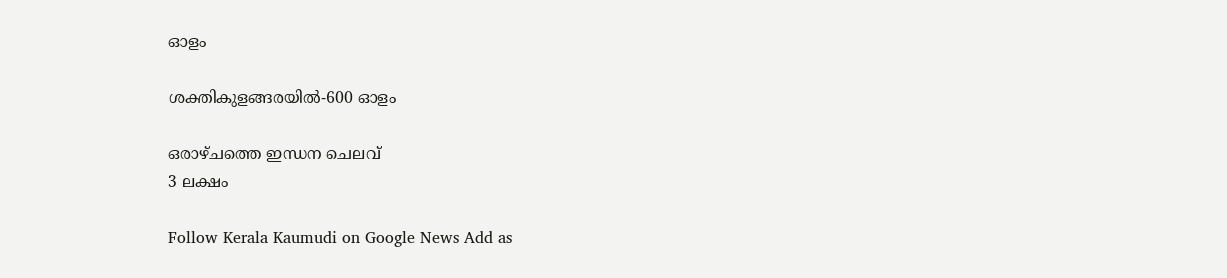ഓളം

ശക്തികുളങ്ങരയിൽ-600 ഓളം

ഒരാഴ്ചത്തെ ഇന്ധന ചെലവ്
3 ലക്ഷം

Follow Kerala Kaumudi on Google News Add as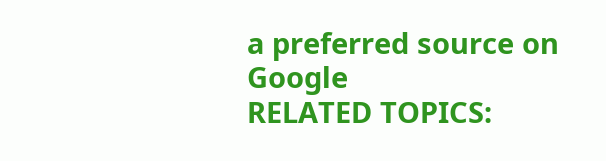a preferred source on Google
RELATED TOPICS: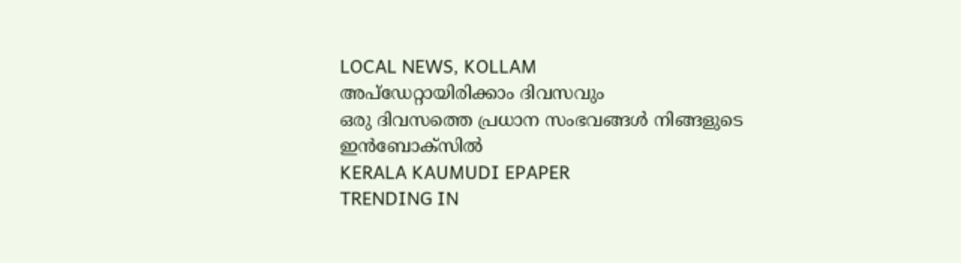LOCAL NEWS, KOLLAM
അപ്ഡേറ്റായിരിക്കാം ദിവസവും
ഒരു ദിവസത്തെ പ്രധാന സംഭവങ്ങൾ നിങ്ങളുടെ ഇൻബോക്സിൽ
KERALA KAUMUDI EPAPER
TRENDING IN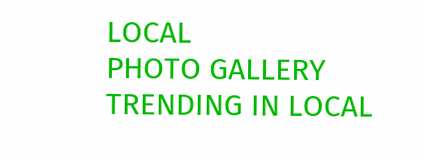LOCAL
PHOTO GALLERY
TRENDING IN LOCAL